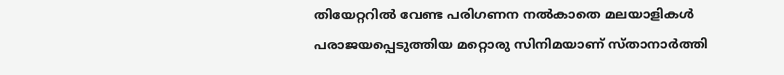തിയേറ്ററില്‍ വേണ്ട പരിഗണന നല്‍കാതെ മലയാളികള്‍ പരാജയപ്പെടുത്തിയ മറ്റൊരു സിനിമയാണ് സ്താനാര്‍ത്തി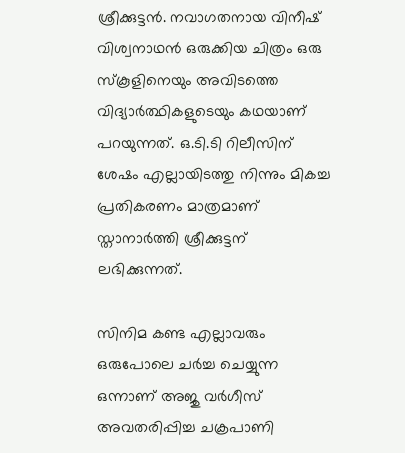ശ്രീക്കുട്ടന്‍. നവാഗതനായ വിനീഷ് വിശ്വനാഥന്‍ ഒരുക്കിയ ചിത്രം ഒരു സ്‌കൂളിനെയും അവിടത്തെ വിദ്യാര്‍ത്ഥികളുടെയും കഥയാണ് പറയുന്നത്. ഒ.ടി.ടി റിലീസിന് ശേഷം എല്ലായിടത്തു നിന്നും മികച്ച പ്രതികരണം മാത്രമാണ് സ്താനാര്‍ത്തി ശ്രീക്കുട്ടന് ലഭിക്കുന്നത്.

സിനിമ കണ്ട എല്ലാവരും ഒരുപോലെ ചര്‍ച്ച ചെയ്യുന്ന ഒന്നാണ് അജു വര്‍ഗീസ് അവതരിപ്പിച്ച ചക്രപാണി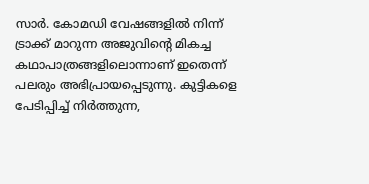സാര്‍. കോമഡി വേഷങ്ങളില്‍ നിന്ന് ട്രാക്ക് മാറുന്ന അജുവിന്റെ മികച്ച കഥാപാത്രങ്ങളിലൊന്നാണ് ഇതെന്ന് പലരും അഭിപ്രായപ്പെടുന്നു. കുട്ടികളെ പേടിപ്പിച്ച് നിര്‍ത്തുന്ന,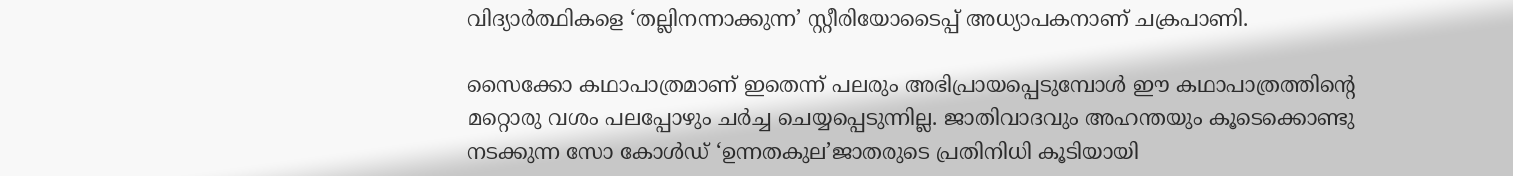വിദ്യാര്‍ത്ഥികളെ ‘തല്ലിനന്നാക്കുന്ന’ സ്റ്റീരിയോടൈപ്പ് അധ്യാപകനാണ് ചക്രപാണി.

സൈക്കോ കഥാപാത്രമാണ് ഇതെന്ന് പലരും അഭിപ്രായപ്പെടുമ്പോള്‍ ഈ കഥാപാത്രത്തിന്റെ മറ്റൊരു വശം പലപ്പോഴും ചര്‍ച്ച ചെയ്യപ്പെടുന്നില്ല. ജാതിവാദവും അഹന്തയും കൂടെക്കൊണ്ടു നടക്കുന്ന സോ കോള്‍ഡ് ‘ഉന്നതകുല’ജാതരുടെ പ്രതിനിധി കൂടിയായി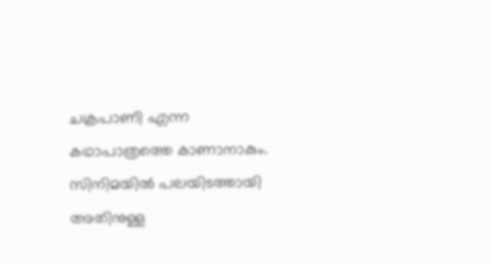ചക്രപാണി എന്ന കഥാപാത്രത്തെ കാണാനാകും. സിനിമയില്‍ പലയിടത്തായി അതിനുള്ള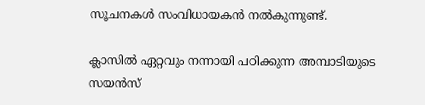സൂചനകള്‍ സംവിധായകന്‍ നല്‍കുന്നുണ്ട്.

ക്ലാസില്‍ ഏറ്റവും നന്നായി പഠിക്കുന്ന അമ്പാടിയുടെ സയന്‍സ്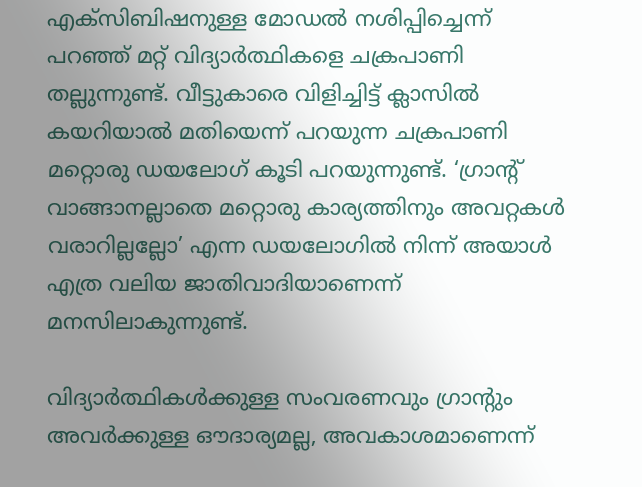എക്‌സിബിഷനുള്ള മോഡല്‍ നശിപ്പിച്ചെന്ന് പറഞ്ഞ് മറ്റ് വിദ്യാര്‍ത്ഥികളെ ചക്രപാണി തല്ലുന്നുണ്ട്. വീട്ടുകാരെ വിളിച്ചിട്ട് ക്ലാസില്‍ കയറിയാല്‍ മതിയെന്ന് പറയുന്ന ചക്രപാണി മറ്റൊരു ഡയലോഗ് കൂടി പറയുന്നുണ്ട്. ‘ഗ്രാന്റ് വാങ്ങാനല്ലാതെ മറ്റൊരു കാര്യത്തിനും അവറ്റകള്‍ വരാറില്ലല്ലോ’ എന്ന ഡയലോഗില്‍ നിന്ന് അയാള്‍ എത്ര വലിയ ജാതിവാദിയാണെന്ന് മനസിലാകുന്നുണ്ട്.

വിദ്യാര്‍ത്ഥികള്‍ക്കുള്ള സംവരണവും ഗ്രാന്റും അവര്‍ക്കുള്ള ഔദാര്യമല്ല, അവകാശമാണെന്ന്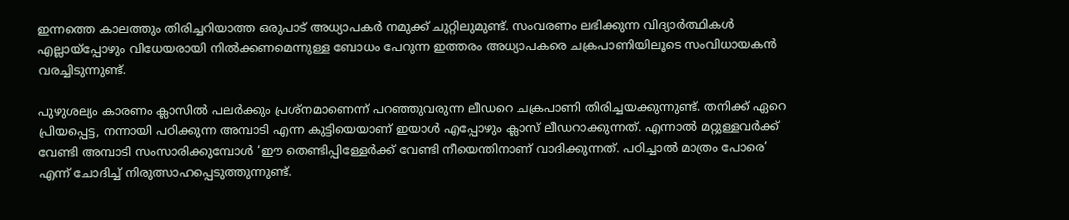ഇന്നത്തെ കാലത്തും തിരിച്ചറിയാത്ത ഒരുപാട് അധ്യാപകര്‍ നമുക്ക് ചുറ്റിലുമുണ്ട്. സംവരണം ലഭിക്കുന്ന വിദ്യാര്‍ത്ഥികള്‍ എല്ലായ്‌പ്പോഴും വിധേയരായി നില്‍ക്കണമെന്നുള്ള ബോധം പേറുന്ന ഇത്തരം അധ്യാപകരെ ചക്രപാണിയിലൂടെ സംവിധായകന്‍ വരച്ചിടുന്നുണ്ട്.

പുഴുശല്യം കാരണം ക്ലാസില്‍ പലര്‍ക്കും പ്രശ്‌നമാണെന്ന് പറഞ്ഞുവരുന്ന ലീഡറെ ചക്രപാണി തിരിച്ചയക്കുന്നുണ്ട്. തനിക്ക് ഏറെ പ്രിയപ്പെട്ട, നന്നായി പഠിക്കുന്ന അമ്പാടി എന്ന കുട്ടിയെയാണ് ഇയാള്‍ എപ്പോഴും ക്ലാസ് ലീഡറാക്കുന്നത്. എന്നാല്‍ മറ്റുള്ളവര്‍ക്ക് വേണ്ടി അമ്പാടി സംസാരിക്കുമ്പോള്‍ ‘ഈ തെണ്ടിപ്പിള്ളേര്‍ക്ക് വേണ്ടി നീയെന്തിനാണ് വാദിക്കുന്നത്. പഠിച്ചാല്‍ മാത്രം പോരെ’ എന്ന് ചോദിച്ച് നിരുത്സാഹപ്പെടുത്തുന്നുണ്ട്.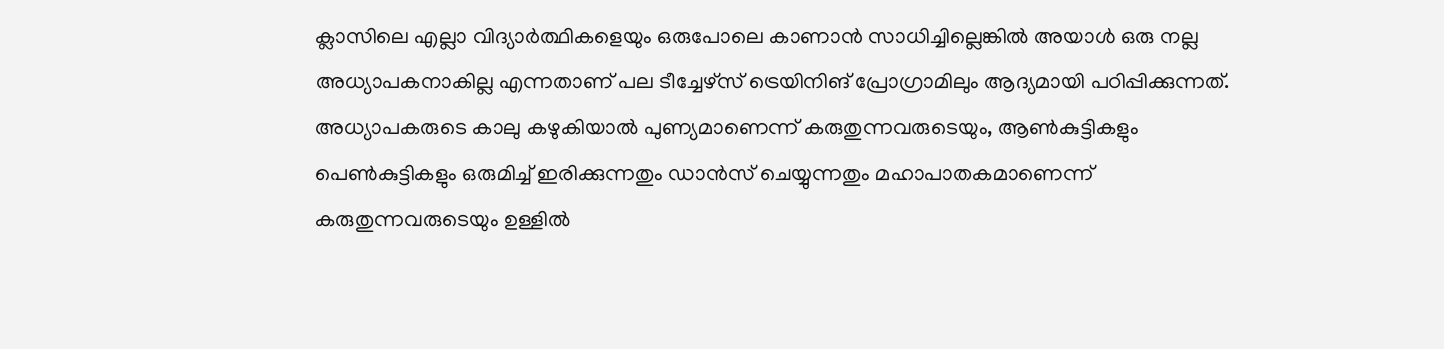ക്ലാസിലെ എല്ലാ വിദ്യാര്‍ത്ഥികളെയും ഒരുപോലെ കാണാന്‍ സാധിച്ചില്ലെങ്കില്‍ അയാള്‍ ഒരു നല്ല അധ്യാപകനാകില്ല എന്നതാണ് പല ടീച്ചേഴ്‌സ് ട്രെയിനിങ് പ്രോഗ്രാമിലും ആദ്യമായി പഠിപ്പിക്കുന്നത്. അധ്യാപകരുടെ കാലു കഴുകിയാല്‍ പുണ്യമാണെന്ന് കരുതുന്നവരുടെയും, ആണ്‍കുട്ടികളും പെണ്‍കുട്ടികളും ഒരുമിച്ച് ഇരിക്കുന്നതും ഡാന്‍സ് ചെയ്യുന്നതും മഹാപാതകമാണെന്ന് കരുതുന്നവരുടെയും ഉള്ളില്‍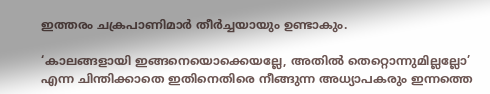ഇത്തരം ചക്രപാണിമാര്‍ തീര്‍ച്ചയായും ഉണ്ടാകും.

‘കാലങ്ങളായി ഇങ്ങനെയൊക്കെയല്ലേ, അതില്‍ തെറ്റൊന്നുമില്ലല്ലോ’ എന്ന ചിന്തിക്കാതെ ഇതിനെതിരെ നീങ്ങുന്ന അധ്യാപകരും ഇന്നത്തെ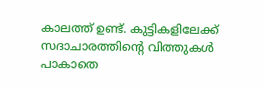കാലത്ത് ഉണ്ട്. കുട്ടികളിലേക്ക് സദാചാരത്തിന്റെ വിത്തുകള്‍ പാകാതെ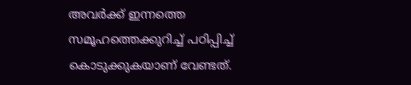അവര്‍ക്ക് ഇന്നത്തെ സമൂഹത്തെക്കുറിച്ച് പഠിപ്പിച്ച് കൊടുക്കുകയാണ് വേണ്ടത്.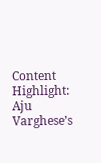Content Highlight: Aju Varghese’s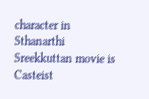character in Sthanarthi Sreekkuttan movie is Casteist